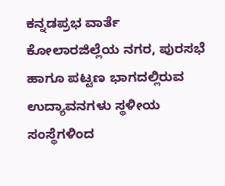ಕನ್ನಡಪ್ರಭ ವಾರ್ತೆ ಕೋಲಾರಜಿಲ್ಲೆಯ ನಗರ, ಪುರಸಭೆ ಹಾಗೂ ಪಟ್ಟಣ ಭಾಗದಲ್ಲಿರುವ ಉದ್ಯಾವನಗಳು ಸ್ಥಳೀಯ ಸಂಸ್ಥೆಗಳಿಂದ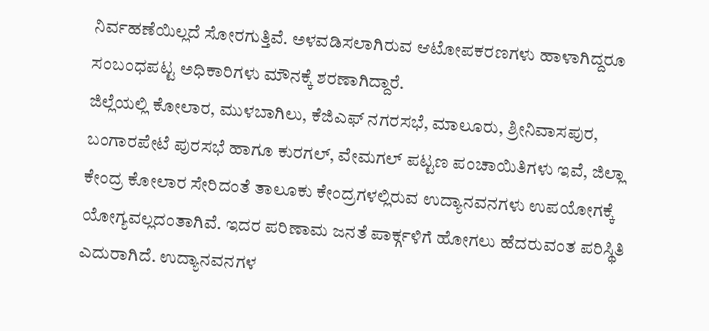ನಿರ್ವಹಣೆಯಿಲ್ಲದೆ ಸೋರಗುತ್ತಿವೆ. ಅಳವಡಿಸಲಾಗಿರುವ ಆಟೋಪಕರಣಗಳು ಹಾಳಾಗಿದ್ದರೂ ಸಂಬಂಧಪಟ್ಟ ಅಧಿಕಾರಿಗಳು ಮೌನಕ್ಕೆ ಶರಣಾಗಿದ್ದಾರೆ.
ಜಿಲ್ಲೆಯಲ್ಲಿ ಕೋಲಾರ, ಮುಳಬಾಗಿಲು, ಕೆಜಿಎಫ್ ನಗರಸಭೆ, ಮಾಲೂರು, ಶ್ರೀನಿವಾಸಪುರ, ಬಂಗಾರಪೇಟೆ ಪುರಸಭೆ ಹಾಗೂ ಕುರಗಲ್, ವೇಮಗಲ್ ಪಟ್ಟಣ ಪಂಚಾಯಿತಿಗಳು ಇವೆ, ಜಿಲ್ಲಾ ಕೇಂದ್ರ ಕೋಲಾರ ಸೇರಿದಂತೆ ತಾಲೂಕು ಕೇಂದ್ರಗಳಲ್ಲಿರುವ ಉದ್ಯಾನವನಗಳು ಉಪಯೋಗಕ್ಕೆ ಯೋಗ್ಯವಲ್ಲದಂತಾಗಿವೆ. ಇದರ ಪರಿಣಾಮ ಜನತೆ ಪಾರ್ಕ್ಗಳಿಗೆ ಹೋಗಲು ಹೆದರುವಂತ ಪರಿಸ್ಥಿತಿ ಎದುರಾಗಿದೆ. ಉದ್ಯಾನವನಗಳ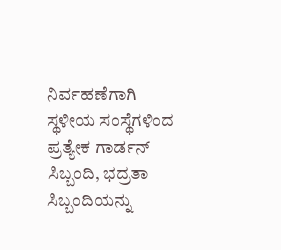ನಿರ್ವಹಣೆಗಾಗಿ ಸ್ಥಳೀಯ ಸಂಸ್ಥೆಗಳಿಂದ ಪ್ರತ್ಯೇಕ ಗಾರ್ಡನ್ ಸಿಬ್ಬಂದಿ, ಭದ್ರತಾ ಸಿಬ್ಬಂದಿಯನ್ನು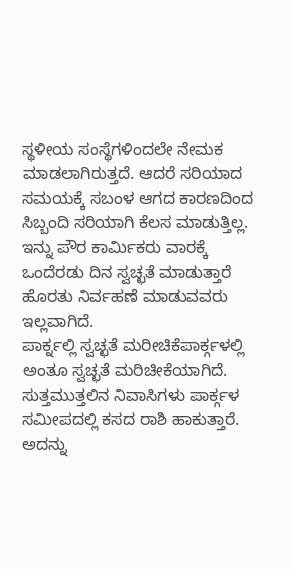ಸ್ಥಳೀಯ ಸಂಸ್ಥೆಗಳಿಂದಲೇ ನೇಮಕ ಮಾಡಲಾಗಿರುತ್ತದೆ. ಆದರೆ ಸರಿಯಾದ ಸಮಯಕ್ಕೆ ಸಬಂಳ ಆಗದ ಕಾರಣದಿಂದ ಸಿಬ್ಬಂದಿ ಸರಿಯಾಗಿ ಕೆಲಸ ಮಾಡುತ್ತಿಲ್ಲ. ಇನ್ನು ಪೌರ ಕಾರ್ಮಿಕರು ವಾರಕ್ಕೆ ಒಂದೆರಡು ದಿನ ಸ್ವಚ್ಛತೆ ಮಾಡುತ್ತಾರೆ ಹೊರತು ನಿರ್ವಹಣೆ ಮಾಡುವವರು ಇಲ್ಲವಾಗಿದೆ.
ಪಾರ್ಕ್ನಲ್ಲಿ ಸ್ವಚ್ಛತೆ ಮರೀಚಿಕೆಪಾರ್ಕ್ಗಳಲ್ಲಿ ಅಂತೂ ಸ್ವಚ್ಛತೆ ಮರಿಚೀಕೆಯಾಗಿದೆ. ಸುತ್ತಮುತ್ತಲಿನ ನಿವಾಸಿಗಳು ಪಾರ್ಕ್ಗಳ ಸಮೀಪದಲ್ಲಿ ಕಸದ ರಾಶಿ ಹಾಕುತ್ತಾರೆ. ಅದನ್ನು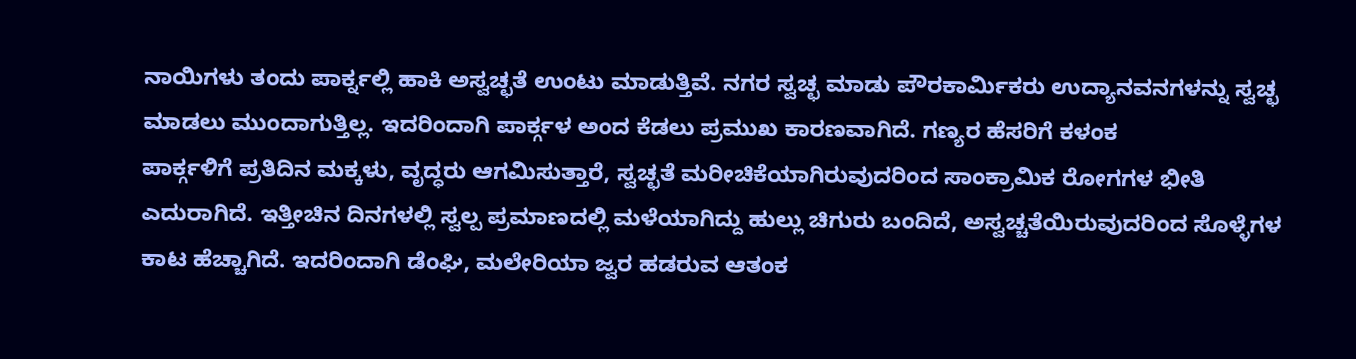ನಾಯಿಗಳು ತಂದು ಪಾರ್ಕ್ನಲ್ಲಿ ಹಾಕಿ ಅಸ್ವಚ್ಛತೆ ಉಂಟು ಮಾಡುತ್ತಿವೆ. ನಗರ ಸ್ವಚ್ಛ ಮಾಡು ಪೌರಕಾರ್ಮಿಕರು ಉದ್ಯಾನವನಗಳನ್ನು ಸ್ವಚ್ಛ ಮಾಡಲು ಮುಂದಾಗುತ್ತಿಲ್ಲ. ಇದರಿಂದಾಗಿ ಪಾರ್ಕ್ಗಳ ಅಂದ ಕೆಡಲು ಪ್ರಮುಖ ಕಾರಣವಾಗಿದೆ. ಗಣ್ಯರ ಹೆಸರಿಗೆ ಕಳಂಕ
ಪಾರ್ಕ್ಗಳಿಗೆ ಪ್ರತಿದಿನ ಮಕ್ಕಳು, ವೃದ್ಧರು ಆಗಮಿಸುತ್ತಾರೆ, ಸ್ವಚ್ಛತೆ ಮರೀಚಿಕೆಯಾಗಿರುವುದರಿಂದ ಸಾಂಕ್ರಾಮಿಕ ರೋಗಗಳ ಭೀತಿ ಎದುರಾಗಿದೆ. ಇತ್ತೀಚಿನ ದಿನಗಳಲ್ಲಿ ಸ್ವಲ್ಪ ಪ್ರಮಾಣದಲ್ಲಿ ಮಳೆಯಾಗಿದ್ದು ಹುಲ್ಲು ಚಿಗುರು ಬಂದಿದೆ, ಅಸ್ವಚ್ಚತೆಯಿರುವುದರಿಂದ ಸೊಳ್ಳೆಗಳ ಕಾಟ ಹೆಚ್ಚಾಗಿದೆ. ಇದರಿಂದಾಗಿ ಡೆಂಘಿ, ಮಲೇರಿಯಾ ಜ್ವರ ಹಡರುವ ಆತಂಕ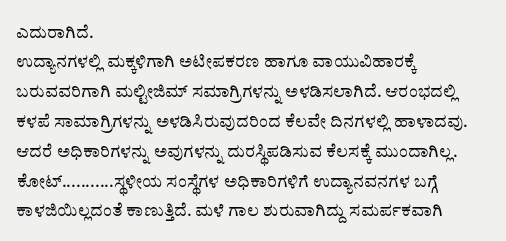ಎದುರಾಗಿದೆ.
ಉದ್ಯಾನಗಳಲ್ಲಿ ಮಕ್ಕಳಿಗಾಗಿ ಅಟೀಪಕರಣ ಹಾಗೂ ವಾಯುವಿಹಾರಕ್ಕೆ ಬರುವವರಿಗಾಗಿ ಮಲ್ಟೀಜಿಮ್ ಸಮಾಗ್ರಿಗಳನ್ನು ಅಳಡಿಸಲಾಗಿದೆ. ಆರಂಭದಲ್ಲಿ ಕಳಪೆ ಸಾಮಾಗ್ರಿಗಳನ್ನು ಅಳಡಿಸಿರುವುದರಿಂದ ಕೆಲವೇ ದಿನಗಳಲ್ಲಿ ಹಾಳಾದವು. ಆದರೆ ಅಧಿಕಾರಿಗಳನ್ನು ಅವುಗಳನ್ನು ದುರಸ್ಥಿಪಡಿಸುವ ಕೆಲಸಕ್ಕೆ ಮುಂದಾಗಿಲ್ಲ. ಕೋಟ್...........ಸ್ಥಳೀಯ ಸಂಸ್ಥೆಗಳ ಅಧಿಕಾರಿಗಳಿಗೆ ಉದ್ಯಾನವನಗಳ ಬಗ್ಗೆ ಕಾಳಜಿಯಿಲ್ಲದಂತೆ ಕಾಣುತ್ತಿದೆ. ಮಳೆ ಗಾಲ ಶುರುವಾಗಿದ್ದು ಸಮರ್ಪಕವಾಗಿ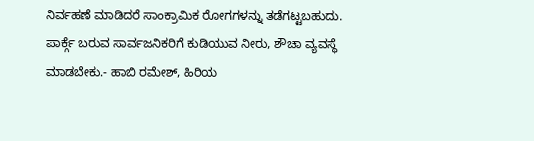ನಿರ್ವಹಣೆ ಮಾಡಿದರೆ ಸಾಂಕ್ರಾಮಿಕ ರೋಗಗಳನ್ನು ತಡೆಗಟ್ಟಬಹುದು. ಪಾರ್ಕ್ಗೆ ಬರುವ ಸಾರ್ವಜನಿಕರಿಗೆ ಕುಡಿಯುವ ನೀರು, ಶೌಚಾ ವ್ಯವಸ್ಥೆ ಮಾಡಬೇಕು.- ಹಾಬಿ ರಮೇಶ್, ಹಿರಿಯ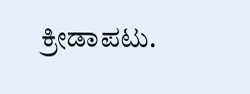ಕ್ರೀಡಾಪಟು.